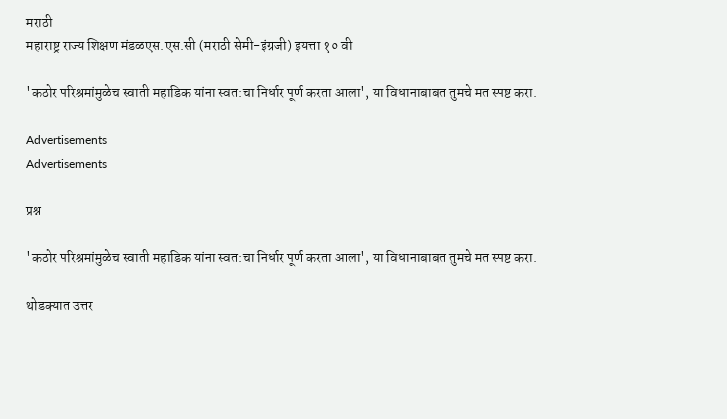मराठी
महाराष्ट्र राज्य शिक्षण मंडळएस.एस.सी (मराठी सेमी-इंग्रजी) इयत्ता १० वी

'कठोर परिश्रमांमुळेच स्वाती महाडिक यांना स्वत:चा निर्धार पूर्ण करता आला', या विधानाबाबत तुमचे मत स्पष्ट करा.

Advertisements
Advertisements

प्रश्न

'कठोर परिश्रमांमुळेच स्वाती महाडिक यांना स्वत:चा निर्धार पूर्ण करता आला', या विधानाबाबत तुमचे मत स्पष्ट करा.

थोडक्यात उत्तर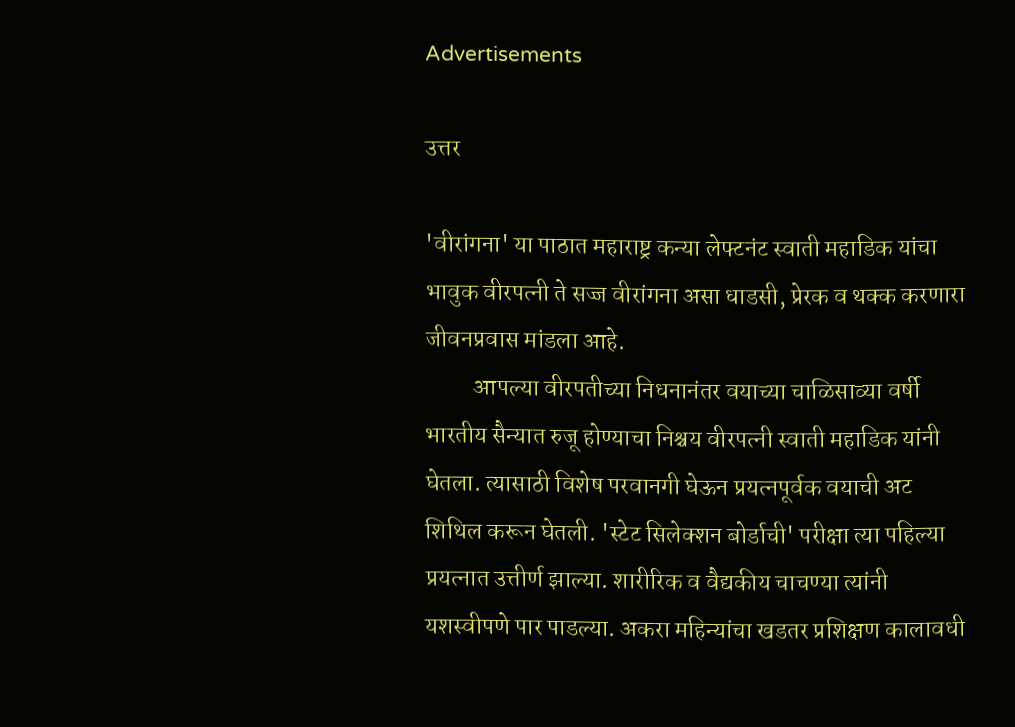Advertisements

उत्तर

'वीरांगना' या पाठात महाराष्ट्र कन्या लेफ्टनंट स्वाती महाडिक यांचा भावुक वीरपत्नी ते सज्ज वीरांगना असा धाडसी, प्रेरक व थक्क करणारा जीवनप्रवास मांडला आहे.
          आपल्या वीरपतीच्या निधनानंतर वयाच्या चाळिसाव्या वर्षी भारतीय सैन्यात रुजू होण्याचा निश्चय वीरपत्नी स्वाती महाडिक यांनी घेतला. त्यासाठी विशेष परवानगी घेऊन प्रयत्नपूर्वक वयाची अट शिथिल करून घेतली. 'स्टेट सिलेक्शन बोर्डाची' परीक्षा त्या पहिल्या प्रयत्नात उत्तीर्ण झाल्या. शारीरिक व वैद्यकीय चाचण्या त्यांनी यशस्वीपणे पार पाडल्या. अकरा महिन्यांचा खडतर प्रशिक्षण कालावधी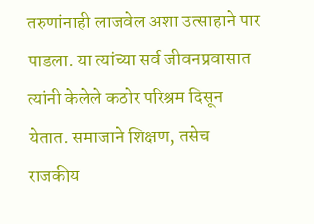तरुणांनाही लाजवेल अशा उत्साहाने पार पाडला. या त्यांच्या सर्व जीवनप्रवासात त्यांनी केलेले कठोर परिश्रम दिसून येतात. समाजाने शिक्षण, तसेच राजकीय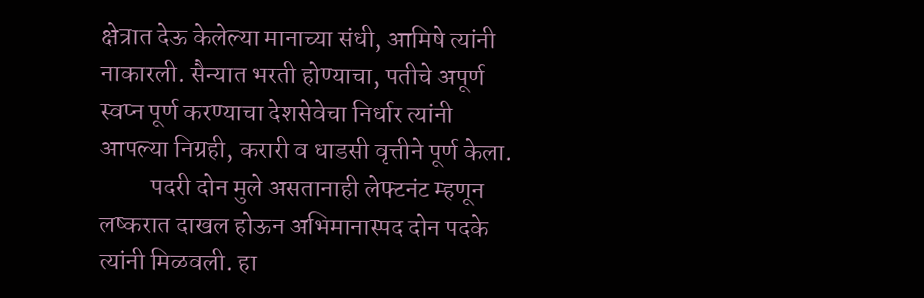क्षेत्रात देऊ केलेल्या मानाच्या संधी, आमिषे त्यांनी नाकारली. सैन्यात भरती होण्याचा, पतीचे अपूर्ण स्वप्न पूर्ण करण्याचा देशसेवेचा निर्धार त्यांनी आपल्या निग्रही, करारी व धाडसी वृत्तीने पूर्ण केला.
          पदरी दोन मुले असतानाही लेफ्टनंट म्हणून लष्करात दाखल होऊन अभिमानास्पद दोन पदके त्यांनी मिळवली. हा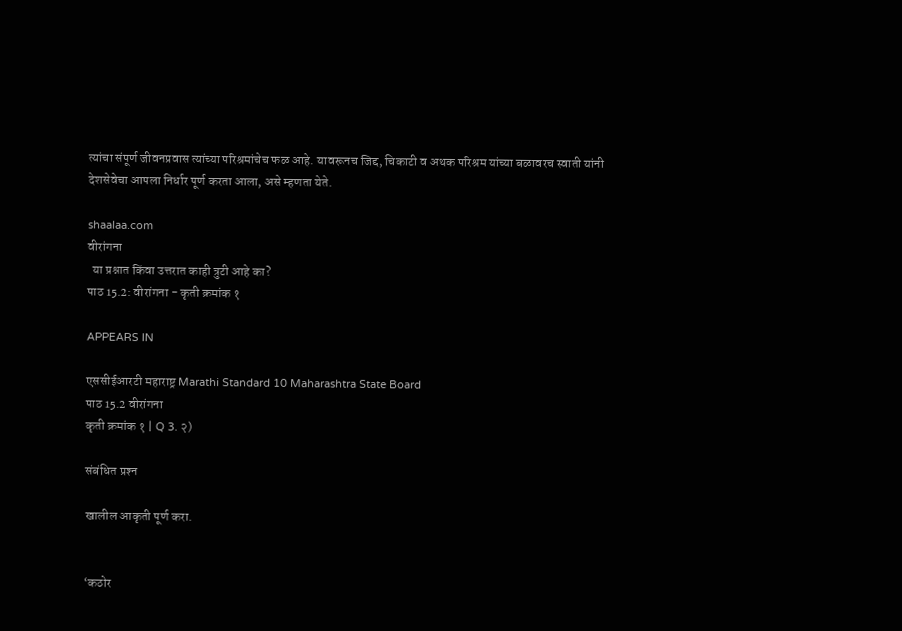त्यांचा संपूर्ण जीवनप्रवास त्यांच्या परिश्रमांचेच फळ आहे. यावरूनच जिद्द, चिकाटी व अथक परिश्रम यांच्या बळावरच स्वाती यांनी देशसेवेचा आपला निर्धार पूर्ण करता आला, असे म्हणता येते.

shaalaa.com
वीरांगना
  या प्रश्नात किंवा उत्तरात काही त्रुटी आहे का?
पाठ 15.2: वीरांगना - कृती क्रमांक १

APPEARS IN

एससीईआरटी महाराष्ट्र Marathi Standard 10 Maharashtra State Board
पाठ 15.2 वीरांगना
कृती क्रमांक १ | Q 3. २)

संबंधित प्रश्‍न

खालील आकृती पूर्ण करा.


‘कठोर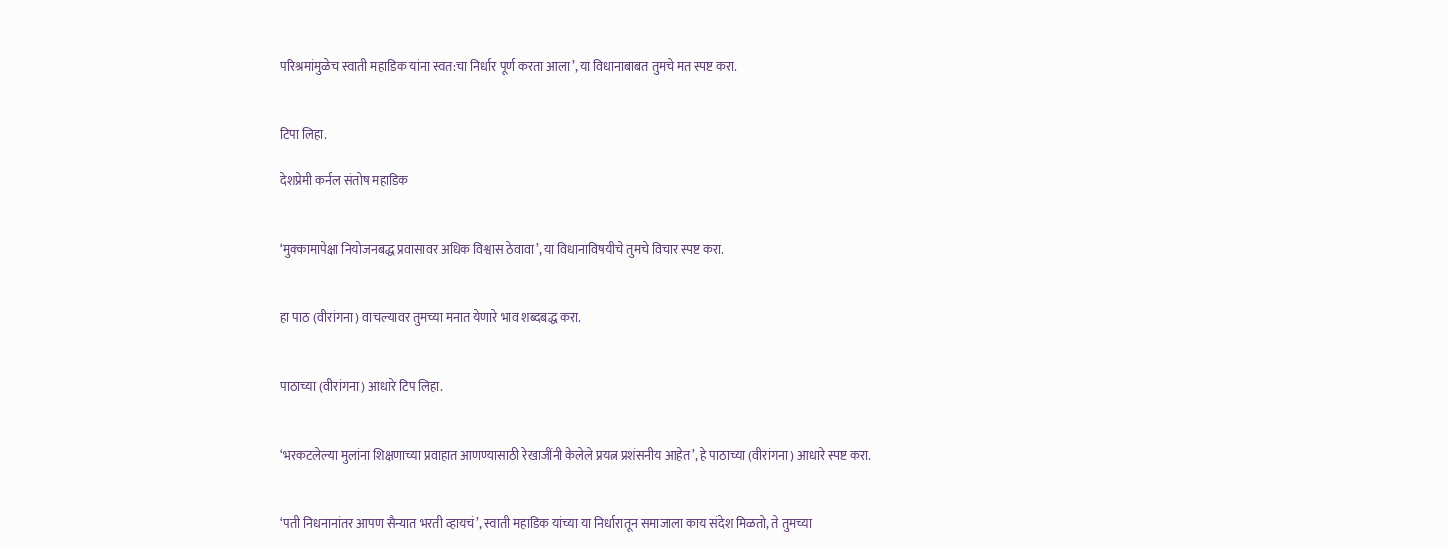परिश्रमांमुळेच स्वाती महाडिक यांना स्वत:चा निर्धार पूर्ण करता आला’, या विधानाबाबत तुमचे मत स्पष्ट करा.


टिपा लिहा.

देशप्रेमी कर्नल संतोष महाडिक


‘मुक्कामापेक्षा नियोजनबद्ध प्रवासावर अधिक विश्वास ठेवावा’, या विधानाविषयीचे तुमचे विचार स्पष्ट करा.


हा पाठ (वीरांगना) वाचल्यावर तुमच्या मनात येणारे भाव शब्दबद्ध करा.


पाठाच्या (वीरांगना) आधारे टिप लिहा.


‘भरकटलेल्या मुलांना शिक्षणाच्या प्रवाहात आणण्यासाठी रेखाजींनी केलेले प्रयत्न प्रशंसनीय आहेत’, हे पाठाच्या (वीरांगना) आधारे स्पष्ट करा.


‘पती निधनानांतर आपण सैन्यात भरती व्हायचं’, स्वाती महाडिक यांच्या या निर्धारातून समाजाला काय संदेश मिळतो, ते तुमच्या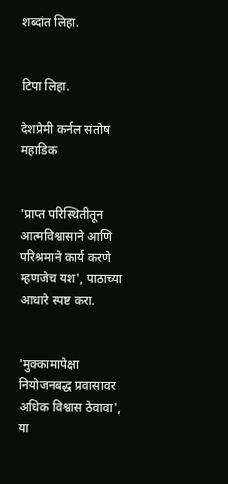शब्दांत लिहा.


टिपा लिहा.

देशप्रेमी कर्नल संतोष महाडिक


'प्राप्त परिस्थितीतून आत्मविश्वासाने आणि परिश्रमाने कार्य करणे म्हणजेच यश', पाठाच्या आधारे स्पष्ट करा.


'मुक्कामापेक्षा नियोजनबद्ध प्रवासावर अधिक विश्वास ठेवावा', या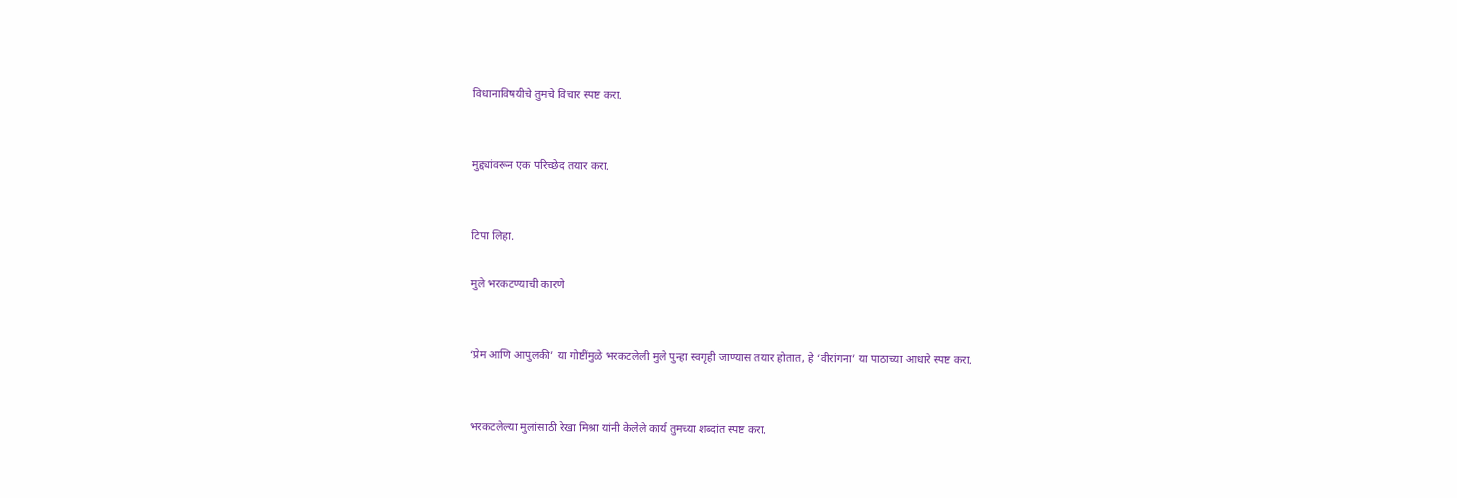विधानाविषयीचे तुमचे विचार स्पष्ट करा.


मुद्द्यांवरून एक परिच्छेद तयार करा.


टिपा लिहा.

मुले भरकटण्याची कारणे


‘प्रेम आणि आपुलकी’ या गोष्टींमुळे भरकटलेली मुले पुन्हा स्वगृही जाण्यास तयार होतात, हे ‘वीरांगना’ या पाठाच्या आधारे स्पष्ट करा.


भरकटलेल्या मुलांसाठी रेखा मिश्रा यांनी केलेले कार्य तुमच्या शब्दांत स्पष्ट करा.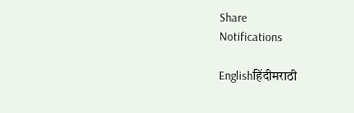Share
Notifications

Englishहिंदीमराठी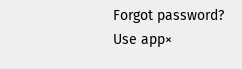Forgot password?
Use app×